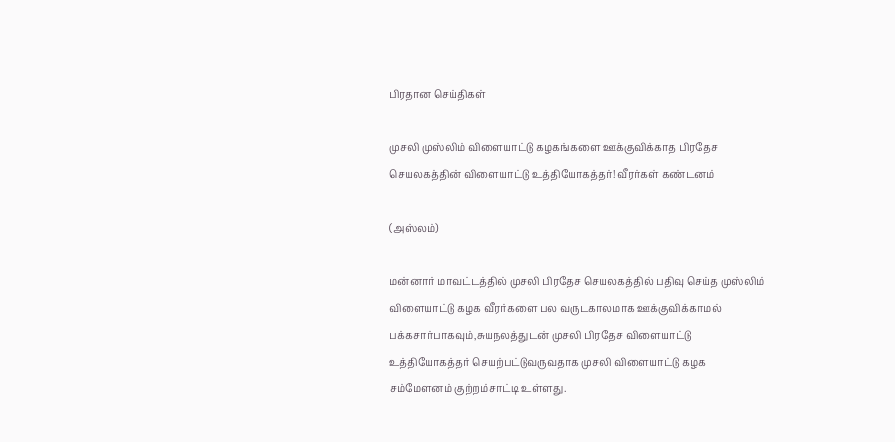பிரதான செய்திகள்

முசலி முஸ்லிம் விளையாட்டு கழகங்களை ஊக்குவிக்காத பிரதேச செயலகத்தின் விளையாட்டு உத்தியோகத்தர்! வீரர்கள் கண்டனம்

(அஸ்லம்)

மன்னார் மாவட்டத்தில் முசலி பிரதேச செயலகத்தில் பதிவு செய்த முஸ்லிம் விளையாட்டு கழக வீரர்களை பல வருடகாலமாக ஊக்குவிக்காமல் பக்கசார்பாகவும்,சுயநலத்துடன் முசலி பிரதேச விளையாட்டு உத்தியோகத்தர் செயற்பட்டுவருவதாக முசலி விளையாட்டு கழக சம்மேளனம் குற்றம்சாட்டி உள்ளது.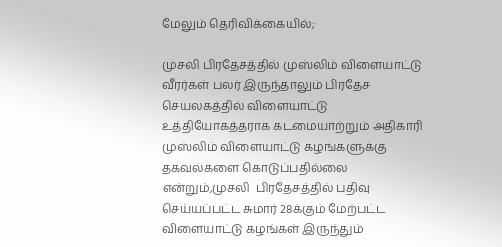மேலும் தெரிவிக்கையில்;

முசலி பிரதேசத்தில் முஸ்லிம் விளையாட்டு வீரர்கள் பலர் இருந்தாலும் பிரதேச செயலகத்தில் விளையாட்டு உத்தியோகத்தராக கடமையாற்றும் அதிகாரி முஸ்லிம் விளையாட்டு கழங்களுக்கு தகவல்களை கொடுப்பதில்லை என்றும்,முசலி  பிரதேசத்தில் பதிவு செய்யப்பட்ட சுமார் 28க்கும் மேற்பட்ட விளையாட்டு கழங்கள் இருந்தும்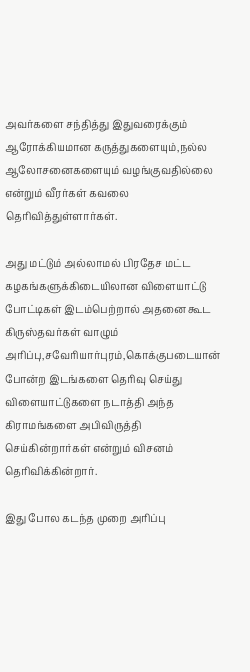அவர்களை சந்தித்து இதுவரைக்கும் ஆரோக்கியமான கருத்துகளையும்,நல்ல ஆலோசனைகளையும் வழங்குவதில்லை என்றும் வீரர்கள் கவலை தெரிவித்துள்ளார்கள்.

அது மட்டும் அல்லாமல் பிரதேச மட்ட கழகங்களுக்கிடையிலான விளையாட்டு போட்டிகள் இடம்பெற்றால் அதனை கூட கிருஸ்தவர்கள் வாழும் அரிப்பு,சவேரியார்புரம்,கொக்குபடையான் போன்ற இடங்களை தெரிவு செய்து விளையாட்டுகளை நடாத்தி அந்த கிராமங்களை அபிவிருத்தி செய்கின்றார்கள் என்றும் விசனம் தெரிவிக்கின்றார்.

இது போல கடந்த முறை அரிப்பு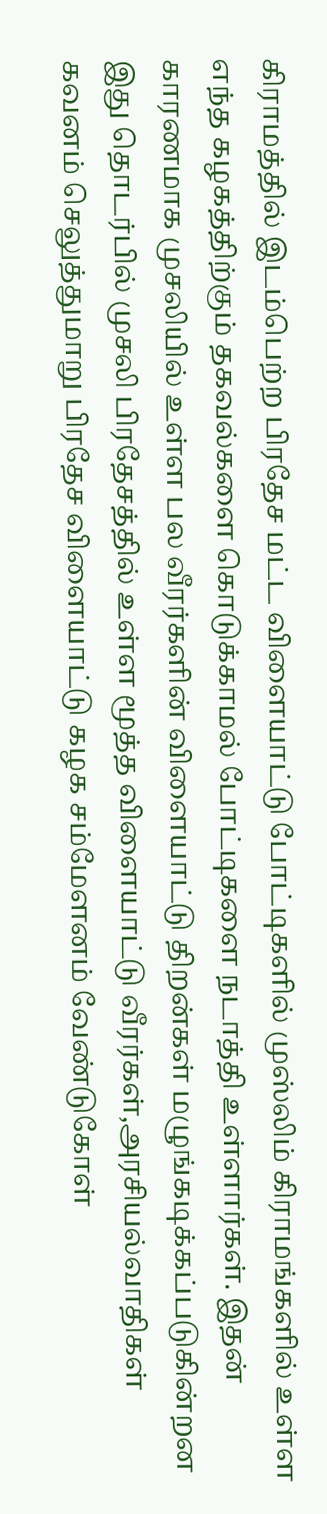கிராமத்தில் இடம்பெற்ற பிரதேச மட்ட விளையாட்டு போட்டிகளில் முஸ்லிம் கிராமங்களில் உள்ள எந்த கழகத்திற்கும் தகவல்களை கொடுக்காமல் போட்டிகளை நடாத்தி உள்ளார்கள். இதன் காரணமாக முசலியில் உள்ள பல வீரர்களின் விளையாட்டு திறன்கள் மழுங்கடிக்கப்படுகின்றன இது தொடர்பில் முசலி பிரதேசத்தில் உள்ள மூத்த விளையாட்டு வீரர்கள்,அரசியல்வாதிகள் கவனம் செலுத்துமாறு பிரதேச விளையாட்டு கழக சம்மேளனம் வேண்டுகோள்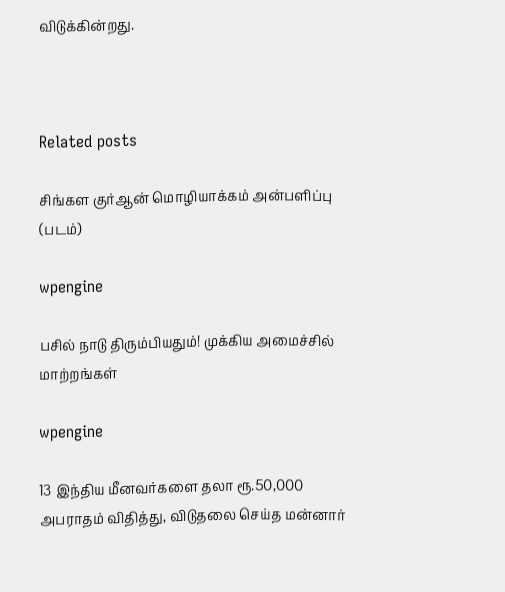விடுக்கின்றது.



Related posts

சிங்கள குர்ஆன் மொழியாக்கம் அன்பளிப்பு (படம்)

wpengine

பசில் நாடு திரும்பியதும்! முக்கிய அமைச்சில் மாற்றங்கள்

wpengine

13 இந்திய மீனவர்களை தலா ரூ.50,000 அபராதம் விதித்து, விடுதலை செய்த மன்னார்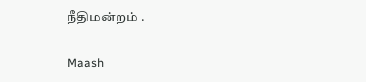நீதிமன்றம் .

Maash